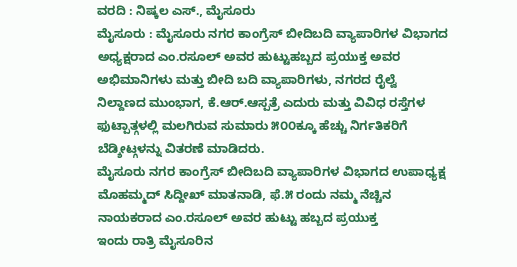ವರದಿ : ನಿಷ್ಕಲ ಎಸ್., ಮೈಸೂರು
ಮೈಸೂರು : ಮೈಸೂರು ನಗರ ಕಾಂಗ್ರೆಸ್ ಬೀದಿಬದಿ ವ್ಯಾಪಾರಿಗಳ ವಿಭಾಗದ ಅಧ್ಯಕ್ಷರಾದ ಎಂ.ರಸೂಲ್ ಅವರ ಹುಟ್ಟುಹಬ್ಬದ ಪ್ರಯುಕ್ತ ಅವರ ಅಭಿಮಾನಿಗಳು ಮತ್ತು ಬೀದಿ ಬದಿ ವ್ಯಾಪಾರಿಗಳು, ನಗರದ ರೈಲ್ವೆ ನಿಲ್ದಾಣದ ಮುಂಭಾಗ, ಕೆ.ಆರ್.ಆಸ್ಪತ್ರೆ ಎದುರು ಮತ್ತು ವಿವಿಧ ರಸ್ತೆಗಳ ಫುಟ್ಪಾತ್ಗಳಲ್ಲಿ ಮಲಗಿರುವ ಸುಮಾರು ೫೦೦ಕ್ಕೂ ಹೆಚ್ಚು ನಿರ್ಗತಿಕರಿಗೆ ಬೆಡ್ಶೀಟ್ಗಳನ್ನು ವಿತರಣೆ ಮಾಡಿದರು.
ಮೈಸೂರು ನಗರ ಕಾಂಗ್ರೆಸ್ ಬೀದಿಬದಿ ವ್ಯಾಪಾರಿಗಳ ವಿಭಾಗದ ಉಪಾಧ್ಯಕ್ಷ ಮೊಹಮ್ಮದ್ ಸಿದ್ದೀಖ್ ಮಾತನಾಡಿ, ಫೆ.೫ ರಂದು ನಮ್ಮ ನೆಚ್ಚಿನ ನಾಯಕರಾದ ಎಂ.ರಸೂಲ್ ಅವರ ಹುಟ್ಟು ಹಬ್ಬದ ಪ್ರಯುಕ್ತ
ಇಂದು ರಾತ್ರಿ ಮೈಸೂರಿನ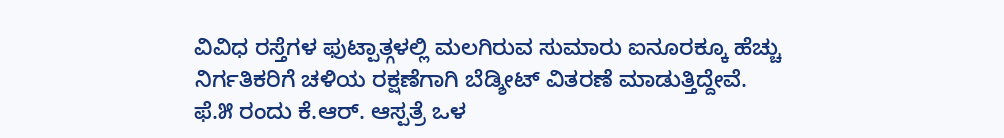ವಿವಿಧ ರಸ್ತೆಗಳ ಫುಟ್ಪಾತ್ಗಳಲ್ಲಿ ಮಲಗಿರುವ ಸುಮಾರು ಐನೂರಕ್ಕೂ ಹೆಚ್ಚು ನಿರ್ಗತಿಕರಿಗೆ ಚಳಿಯ ರಕ್ಷಣೆಗಾಗಿ ಬೆಡ್ಶೀಟ್ ವಿತರಣೆ ಮಾಡುತ್ತಿದ್ದೇವೆ.
ಫೆ.೫ ರಂದು ಕೆ.ಆರ್. ಆಸ್ಪತ್ರೆ ಒಳ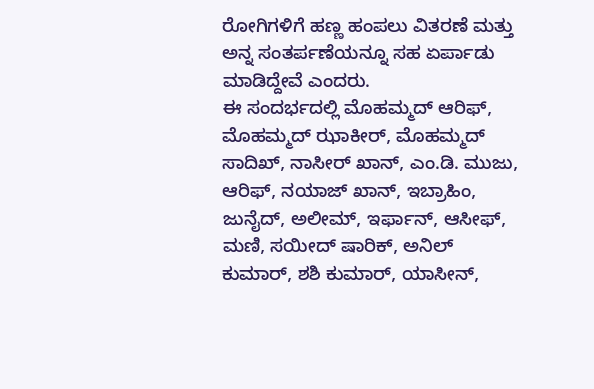ರೋಗಿಗಳಿಗೆ ಹಣ್ಣ ಹಂಪಲು ವಿತರಣೆ ಮತ್ತು ಅನ್ನ ಸಂತರ್ಪಣೆಯನ್ನೂ ಸಹ ಏರ್ಪಾಡು ಮಾಡಿದ್ದೇವೆ ಎಂದರು.
ಈ ಸಂದರ್ಭದಲ್ಲಿ ಮೊಹಮ್ಮದ್ ಆರಿಫ್, ಮೊಹಮ್ಮದ್ ಝಾಕೀರ್, ಮೊಹಮ್ಮದ್ ಸಾದಿಖ್, ನಾಸೀರ್ ಖಾನ್, ಎಂ.ಡಿ. ಮುಜು, ಆರಿಫ್, ನಯಾಜ್ ಖಾನ್, ಇಬ್ರಾಹಿಂ, ಜುನೈದ್, ಅಲೀಮ್, ಇರ್ಫಾನ್, ಆಸೀಫ್, ಮಣಿ, ಸಯೀದ್ ಷಾರಿಕ್, ಅನಿಲ್ ಕುಮಾರ್, ಶಶಿ ಕುಮಾರ್, ಯಾಸೀನ್,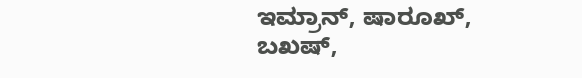ಇಮ್ರಾನ್, ಷಾರೂಖ್, ಬಖಷ್,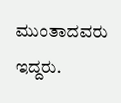ಮುಂತಾದವರು ಇದ್ದರು.